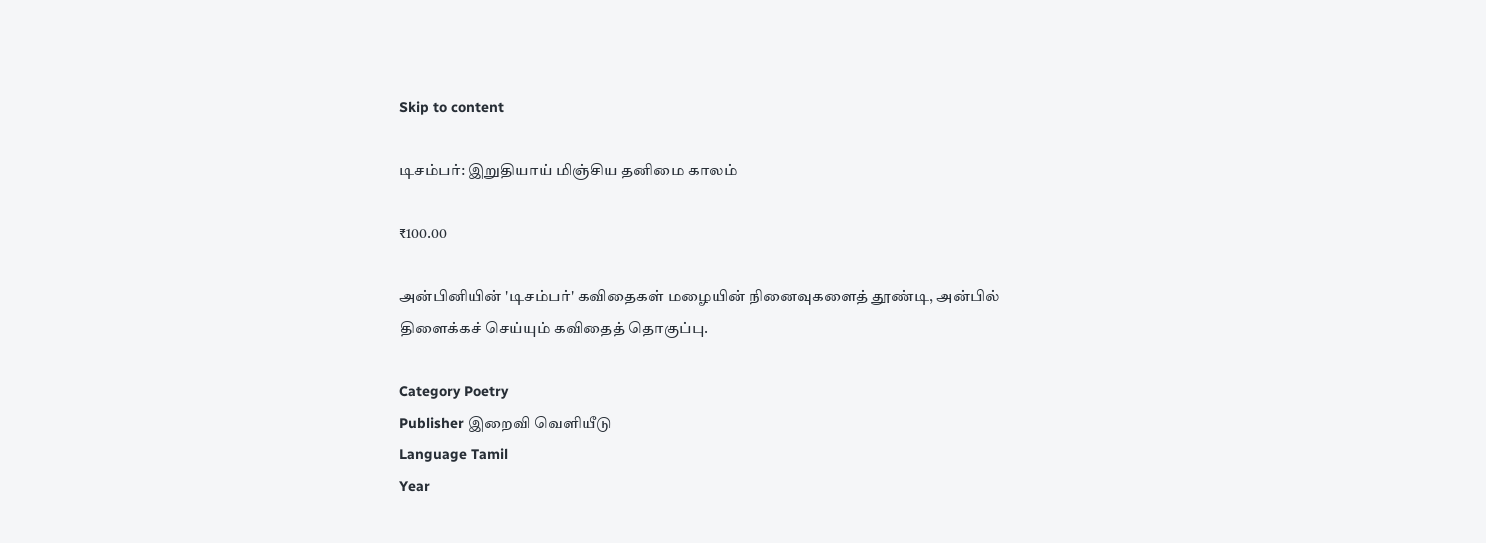Skip to content

டிசம்பர்: இறுதியாய் மிஞ்சிய தனிமை காலம்

₹100.00

அன்பினியின் 'டிசம்பர்' கவிதைகள் மழையின் நினைவுகளைத் தூண்டி, அன்பில் திளைக்கச் செய்யும் கவிதைத் தொகுப்பு.

Category Poetry
Publisher இறைவி வெளியீடு
Language Tamil
Year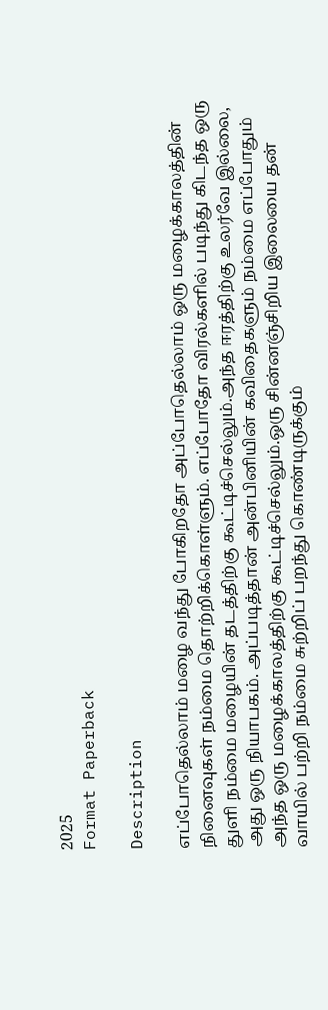2025
Format Paperback

Description

எப்போதெல்லாம் மழை வந்து போகிறதோ அப்போதெல்லாம் ஒரு மழைக்காலத்தின் நினைவுகள் நம்மை தொற்றிக்கொள்ளும். எப்போதோ விரல்களில் படிந்து கிடந்த ஒரு துளி நம்மை மழையின் தடத்திற்கு கூட்டிச்செல்லும்.அந்த ஈரத்திற்கு உலர்வே இல்லை, அது ஒரு நியாபகம். அப்படித்தான் அன்பினியின் கவிதைகளும் நம்மை எப்போதும் அந்த ஒரு மழைக்காலத்திற்கு கூட்டிச்செல்லும்.ஒரு சின்னஞ்சிறிய இலையை தன் வாயில் பற்றி நம்மை சுற்றிப் பறந்து கொண்டிருக்கும்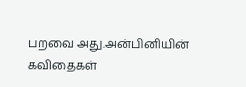பறவை அது.அன்பினியின் கவிதைகள்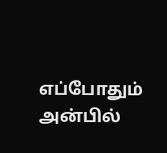எப்போதும் அன்பில்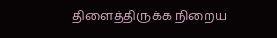திளைத்திருக்க நிறைய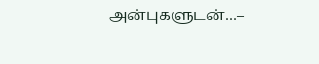அன்புகளுடன்…–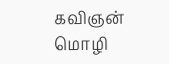கவிஞன் மொழி